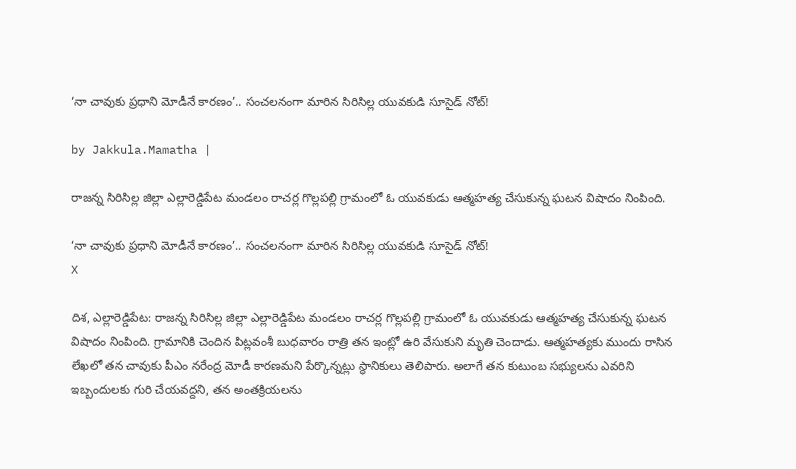‘నా చావుకు ప్రధాని మోడీనే కారణం’.. సంచలనంగా మారిన సిరిసిల్ల యువకుడి సూసైడ్ నోట్!

by Jakkula.Mamatha |

రాజన్న సిరిసిల్ల జిల్లా ఎల్లారెడ్డిపేట మండలం రాచర్ల గొల్లపల్లి గ్రామంలో ఓ యువకుడు ఆత్మహత్య చేసుకున్న ఘటన విషాదం నింపింది.

‘నా చావుకు ప్రధాని మోడీనే కారణం’.. సంచలనంగా మారిన సిరిసిల్ల యువకుడి సూసైడ్ నోట్!
X

దిశ, ఎల్లారెడ్డిపేట: రాజన్న సిరిసిల్ల జిల్లా ఎల్లారెడ్డిపేట మండలం రాచర్ల గొల్లపల్లి గ్రామంలో ఓ యువకుడు ఆత్మహత్య చేసుకున్న ఘటన విషాదం నింపింది. గ్రామానికి చెందిన పిట్లవంశీ బుధవారం రాత్రి తన ఇంట్లో ఉరి వేసుకుని మృతి చెందాడు. ఆత్మహత్యకు ముందు రాసిన లేఖలో తన చావుకు పీఎం నరేంద్ర మోడీ కారణమని పేర్కొన్నట్లు స్థానికులు తెలిపారు. అలాగే తన కుటుంబ సభ్యులను ఎవరిని ఇబ్బందులకు గురి చేయవద్దని, తన అంతక్రియలను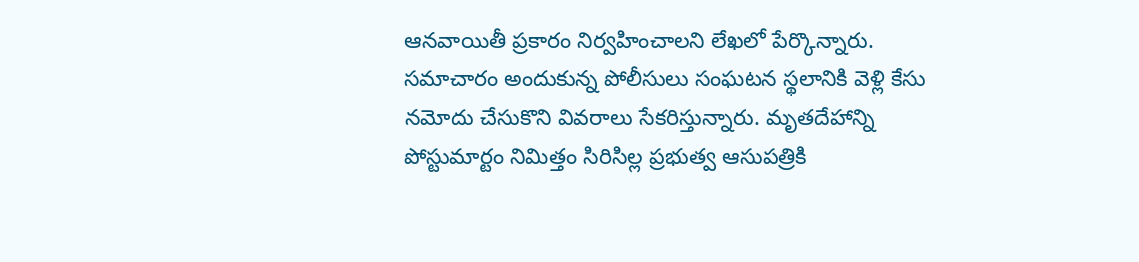ఆనవాయితీ ప్రకారం నిర్వహించాలని లేఖలో పేర్కొన్నారు. సమాచారం అందుకున్న పోలీసులు సంఘటన స్థలానికి వెళ్లి కేసు నమోదు చేసుకొని వివరాలు సేకరిస్తున్నారు. మృతదేహాన్ని పోస్టుమార్టం నిమిత్తం సిరిసిల్ల ప్రభుత్వ ఆసుపత్రికి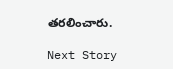తరలించారు.

Next Story